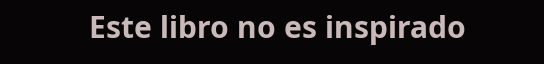Este libro no es inspirado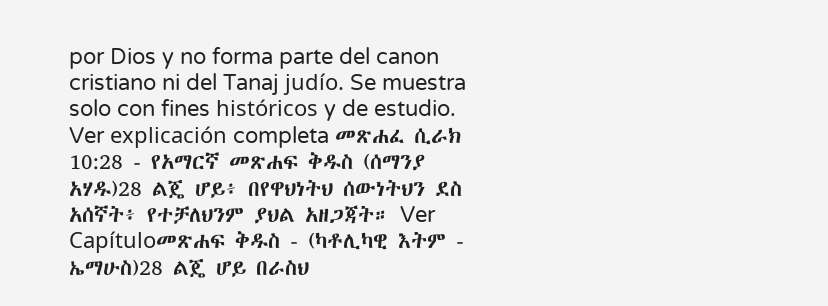por Dios y no forma parte del canon cristiano ni del Tanaj judío. Se muestra solo con fines históricos y de estudio. Ver explicación completa መጽሐፈ ሲራክ 10:28 - የአማርኛ መጽሐፍ ቅዱስ (ሰማንያ አሃዱ)28 ልጄ ሆይ፥ በየዋህነትህ ሰውነትህን ደስ አሰኛት፥ የተቻለህንም ያህል አዘጋጃት። Ver Capítuloመጽሐፍ ቅዱስ - (ካቶሊካዊ እትም - ኤማሁስ)28 ልጄ ሆይ በራስህ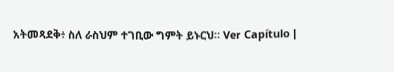አትመጻደቅ፥ ስለ ራስህም ተገቢው ግምት ይኑርህ። Ver Capítulo |